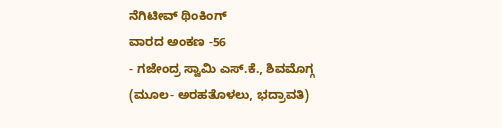ನೆಗಿಟೀವ್ ಥಿಂಕಿಂಗ್
ವಾರದ ಅಂಕಣ -56
- ಗಜೇಂದ್ರ ಸ್ವಾಮಿ ಎಸ್.ಕೆ., ಶಿವಮೊಗ್ಗ
(ಮೂಲ- ಅರಹತೊಳಲು, ಭದ್ರಾವತಿ)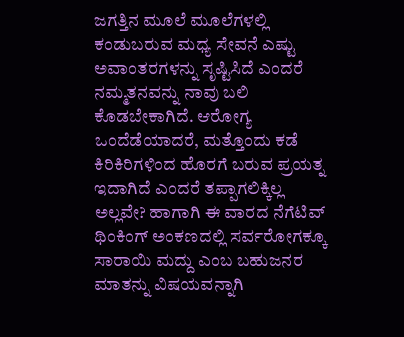ಜಗತ್ತಿನ ಮೂಲೆ ಮೂಲೆಗಳಲ್ಲಿ ಕಂಡುಬರುವ ಮಧ್ಯ ಸೇವನೆ ಎಷ್ಟು ಅವಾಂತರಗಳನ್ನು ಸೃಷ್ಟಿಸಿದೆ ಎಂದರೆ ನಮ್ಮತನವನ್ನು ನಾವು ಬಲಿ ಕೊಡಬೇಕಾಗಿದೆ. ಆರೋಗ್ಯ ಒಂದೆಡೆಯಾದರೆ, ಮತ್ತೊಂದು ಕಡೆ ಕಿರಿಕಿರಿಗಳಿಂದ ಹೊರಗೆ ಬರುವ ಪ್ರಯತ್ನ ಇದಾಗಿದೆ ಎಂದರೆ ತಪ್ಪಾಗಲಿಕ್ಕಿಲ್ಲ ಅಲ್ಲವೇ? ಹಾಗಾಗಿ ಈ ವಾರದ ನೆಗೆಟಿವ್ ಥಿಂಕಿಂಗ್ ಅಂಕಣದಲ್ಲಿ ಸರ್ವರೋಗಕ್ಕೂ ಸಾರಾಯಿ ಮದ್ದು ಎಂಬ ಬಹುಜನರ ಮಾತನ್ನು ವಿಷಯವನ್ನಾಗಿ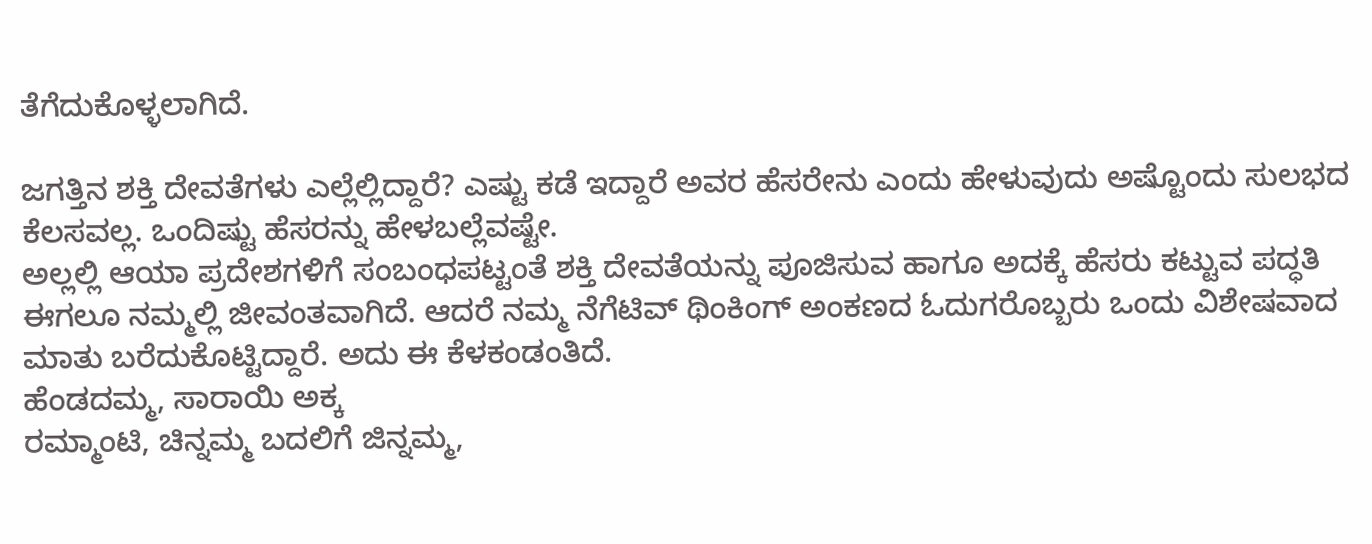ತೆಗೆದುಕೊಳ್ಳಲಾಗಿದೆ.

ಜಗತ್ತಿನ ಶಕ್ತಿ ದೇವತೆಗಳು ಎಲ್ಲೆಲ್ಲಿದ್ದಾರೆ? ಎಷ್ಟು ಕಡೆ ಇದ್ದಾರೆ ಅವರ ಹೆಸರೇನು ಎಂದು ಹೇಳುವುದು ಅಷ್ಟೊಂದು ಸುಲಭದ ಕೆಲಸವಲ್ಲ. ಒಂದಿಷ್ಟು ಹೆಸರನ್ನು ಹೇಳಬಲ್ಲೆವಷ್ಟೇ.
ಅಲ್ಲಲ್ಲಿ ಆಯಾ ಪ್ರದೇಶಗಳಿಗೆ ಸಂಬಂಧಪಟ್ಟಂತೆ ಶಕ್ತಿ ದೇವತೆಯನ್ನು ಪೂಜಿಸುವ ಹಾಗೂ ಅದಕ್ಕೆ ಹೆಸರು ಕಟ್ಟುವ ಪದ್ಧತಿ ಈಗಲೂ ನಮ್ಮಲ್ಲಿ ಜೀವಂತವಾಗಿದೆ. ಆದರೆ ನಮ್ಮ ನೆಗೆಟಿವ್ ಥಿಂಕಿಂಗ್ ಅಂಕಣದ ಓದುಗರೊಬ್ಬರು ಒಂದು ವಿಶೇಷವಾದ ಮಾತು ಬರೆದುಕೊಟ್ಟಿದ್ದಾರೆ. ಅದು ಈ ಕೆಳಕಂಡಂತಿದೆ.
ಹೆಂಡದಮ್ಮ, ಸಾರಾಯಿ ಅಕ್ಕ
ರಮ್ಮಾಂಟಿ, ಚಿನ್ನಮ್ಮ ಬದಲಿಗೆ ಜಿನ್ನಮ್ಮ,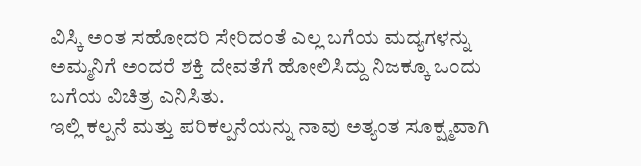ವಿಸ್ಕಿ ಅಂತ ಸಹೋದರಿ ಸೇರಿದಂತೆ ಎಲ್ಲ ಬಗೆಯ ಮದ್ಯಗಳನ್ನು ಅಮ್ಮನಿಗೆ ಅಂದರೆ ಶಕ್ತಿ ದೇವತೆಗೆ ಹೋಲಿಸಿದ್ದು ನಿಜಕ್ಕೂ ಒಂದು ಬಗೆಯ ವಿಚಿತ್ರ ಎನಿಸಿತು.
ಇಲ್ಲಿ ಕಲ್ಪನೆ ಮತ್ತು ಪರಿಕಲ್ಪನೆಯನ್ನು ನಾವು ಅತ್ಯಂತ ಸೂಕ್ಷ್ಮವಾಗಿ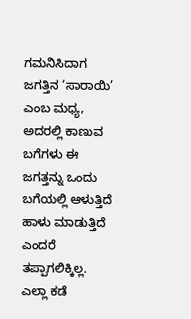ಗಮನಿಸಿದಾಗ ಜಗತ್ತಿನ ‘ಸಾರಾಯಿ’ ಎಂಬ ಮಧ್ಯ, ಅದರಲ್ಲಿ ಕಾಣುವ ಬಗೆಗಳು ಈ ಜಗತ್ತನ್ನು ಒಂದು ಬಗೆಯಲ್ಲಿ ಆಳುತ್ತಿದೆ ಹಾಳು ಮಾಡುತ್ತಿದೆ ಎಂದರೆ ತಪ್ಪಾಗಲಿಕ್ಕಿಲ್ಲ. ಎಲ್ಲಾ ಕಡೆ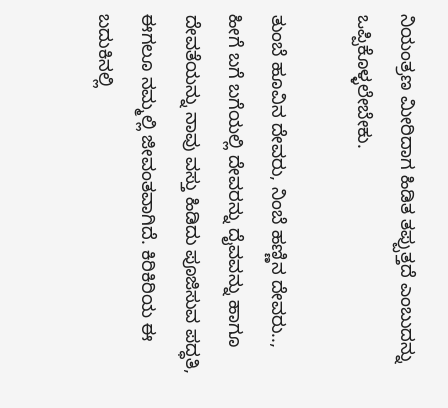ನಿಯಂತ್ರಣ ಮೀರಿದಾಗ ಹಿಡಿತ ತಪ್ಪುತ್ತದೆ ಎಂಬುದನ್ನು ಒಪ್ಪಿಕೊಳ್ಳಲೇಬೇಕು.

ತುಂಬೆ ಹೂವಿನ ದೇವರು, ನಿಂಬೆ ಹಣ್ಣಿನ ದೇವರು.., ಹೀಗೆ ಬಗೆ ಬಗೆಯಲ್ಲಿ ದೇವರನ್ನು ದೈವವನ್ನು ಹಾಗೂ ದೇವತೆಯನ್ನು ನಾವು ವಸ್ತು ಹಿಡಿದು ಪೂಜಿಸುವ ಪದ್ಧತಿ, ಈಗಲೂ ನಮ್ಮಲ್ಲಿ ಜೀವಂತವಾಗಿದೆ. ಕಿರಿಕಿರಿಯ ಈ ಬದುಕಿನಲ್ಲಿ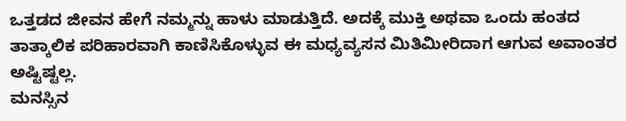ಒತ್ತಡದ ಜೀವನ ಹೇಗೆ ನಮ್ಮನ್ನು ಹಾಳು ಮಾಡುತ್ತಿದೆ. ಅದಕ್ಕೆ ಮುಕ್ತಿ ಅಥವಾ ಒಂದು ಹಂತದ ತಾತ್ಕಾಲಿಕ ಪರಿಹಾರವಾಗಿ ಕಾಣಿಸಿಕೊಳ್ಳುವ ಈ ಮಧ್ಯವ್ಯಸನ ಮಿತಿಮೀರಿದಾಗ ಆಗುವ ಅವಾಂತರ ಅಷ್ಟಿಷ್ಟಲ್ಲ.
ಮನಸ್ಸಿನ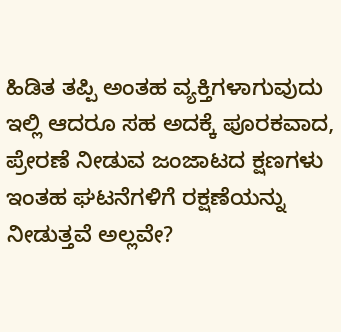ಹಿಡಿತ ತಪ್ಪಿ ಅಂತಹ ವ್ಯಕ್ತಿಗಳಾಗುವುದು ಇಲ್ಲಿ ಆದರೂ ಸಹ ಅದಕ್ಕೆ ಪೂರಕವಾದ, ಪ್ರೇರಣೆ ನೀಡುವ ಜಂಜಾಟದ ಕ್ಷಣಗಳು ಇಂತಹ ಘಟನೆಗಳಿಗೆ ರಕ್ಷಣೆಯನ್ನು ನೀಡುತ್ತವೆ ಅಲ್ಲವೇ?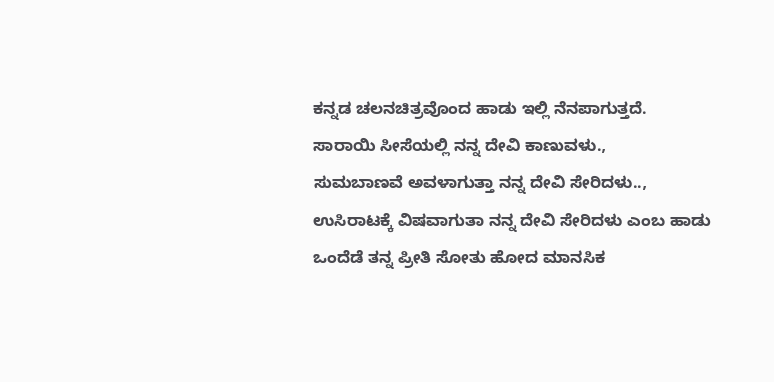ಕನ್ನಡ ಚಲನಚಿತ್ರವೊಂದ ಹಾಡು ಇಲ್ಲಿ ನೆನಪಾಗುತ್ತದೆ.
ಸಾರಾಯಿ ಸೀಸೆಯಲ್ಲಿ ನನ್ನ ದೇವಿ ಕಾಣುವಳು.,
ಸುಮಬಾಣವೆ ಅವಳಾಗುತ್ತಾ ನನ್ನ ದೇವಿ ಸೇರಿದಳು..,
ಉಸಿರಾಟಕ್ಕೆ ವಿಷವಾಗುತಾ ನನ್ನ ದೇವಿ ಸೇರಿದಳು ಎಂಬ ಹಾಡು ಒಂದೆಡೆ ತನ್ನ ಪ್ರೀತಿ ಸೋತು ಹೋದ ಮಾನಸಿಕ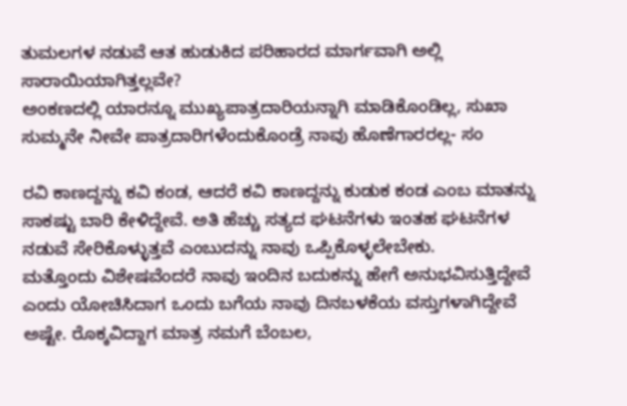ತುಮಲಗಳ ನಡುವೆ ಆತ ಹುಡುಕಿದ ಪರಿಹಾರದ ಮಾರ್ಗವಾಗಿ ಅಲ್ಲಿ ಸಾರಾಯಿಯಾಗಿತ್ತಲ್ಲವೇ?
ಅಂಕಣದಲ್ಲಿ ಯಾರನ್ನೂ ಮುಖ್ಯಪಾತ್ರದಾರಿಯನ್ನಾಗಿ ಮಾಡಿಕೊಂಡಿಲ್ಲ, ಸುಖಾ ಸುಮ್ಮನೇ ನೀವೇ ಪಾತ್ರದಾರಿಗಳೆಂದುಕೊಂಡ್ರೆ ನಾವು ಹೊಣೆಗಾರರಲ್ಲ- ಸಂ

ರವಿ ಕಾಣದ್ದನ್ನು ಕವಿ ಕಂಡ, ಆದರೆ ಕವಿ ಕಾಣದ್ದನ್ನು ಕುಡುಕ ಕಂಡ ಎಂಬ ಮಾತನ್ನು ಸಾಕಷ್ಟು ಬಾರಿ ಕೇಳಿದ್ದೇವೆ. ಅತಿ ಹೆಚ್ಚು ಸತ್ಯದ ಘಟನೆಗಳು ಇಂತಹ ಘಟನೆಗಳ ನಡುವೆ ಸೇರಿಕೊಳ್ಳುತ್ತವೆ ಎಂಬುದನ್ನು ನಾವು ಒಪ್ಪಿಕೊಳ್ಳಲೇಬೇಕು.
ಮತ್ತೊಂದು ವಿಶೇಷವೆಂದರೆ ನಾವು ಇಂದಿನ ಬದುಕನ್ನು ಹೇಗೆ ಅನುಭವಿಸುತ್ತಿದ್ದೇವೆ ಎಂದು ಯೋಚಿಸಿದಾಗ ಒಂದು ಬಗೆಯ ನಾವು ದಿನಬಳಕೆಯ ವಸ್ತುಗಳಾಗಿದ್ದೇವೆ ಅಷ್ಟೇ. ರೊಕ್ಕವಿದ್ದಾಗ ಮಾತ್ರ ನಮಗೆ ಬೆಂಬಲ,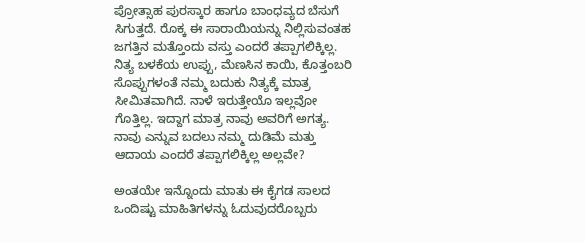ಪ್ರೋತ್ಸಾಹ ಪುರಸ್ಕಾರ ಹಾಗೂ ಬಾಂಧವ್ಯದ ಬೆಸುಗೆ ಸಿಗುತ್ತದೆ. ರೊಕ್ಕ ಈ ಸಾರಾಯಿಯನ್ನು ನಿಲ್ಲಿಸುವಂತಹ ಜಗತ್ತಿನ ಮತ್ತೊಂದು ವಸ್ತು ಎಂದರೆ ತಪ್ಪಾಗಲಿಕ್ಕಿಲ್ಲ. ನಿತ್ಯ ಬಳಕೆಯ ಉಪ್ಪು, ಮೆಣಸಿನ ಕಾಯಿ, ಕೊತ್ತಂಬರಿ ಸೊಪ್ಪುಗಳಂತೆ ನಮ್ಮ ಬದುಕು ನಿತ್ಯಕ್ಕೆ ಮಾತ್ರ ಸೀಮಿತವಾಗಿದೆ. ನಾಳೆ ಇರುತ್ತೇಯೊ ಇಲ್ಲವೋ ಗೊತ್ತಿಲ್ಲ. ಇದ್ದಾಗ ಮಾತ್ರ ನಾವು ಅವರಿಗೆ ಅಗತ್ಯ. ನಾವು ಎನ್ನುವ ಬದಲು ನಮ್ಮ ದುಡಿಮೆ ಮತ್ತು ಆದಾಯ ಎಂದರೆ ತಪ್ಪಾಗಲಿಕ್ಕಿಲ್ಲ ಅಲ್ಲವೇ?

ಅಂತಯೇ ಇನ್ನೊಂದು ಮಾತು ಈ ಕೈಗಡ ಸಾಲದ ಒಂದಿಷ್ಟು ಮಾಹಿತಿಗಳನ್ನು ಓದುವುದರೊಬ್ಬರು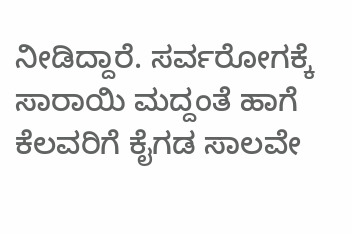ನೀಡಿದ್ದಾರೆ. ಸರ್ವರೋಗಕ್ಕೆ ಸಾರಾಯಿ ಮದ್ದಂತೆ ಹಾಗೆ ಕೆಲವರಿಗೆ ಕೈಗಡ ಸಾಲವೇ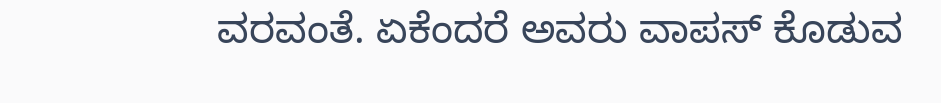ವರವಂತೆ. ಏಕೆಂದರೆ ಅವರು ವಾಪಸ್ ಕೊಡುವ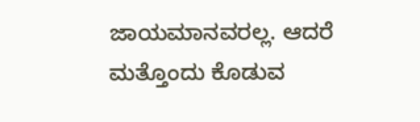ಜಾಯಮಾನವರಲ್ಲ. ಆದರೆ ಮತ್ತೊಂದು ಕೊಡುವ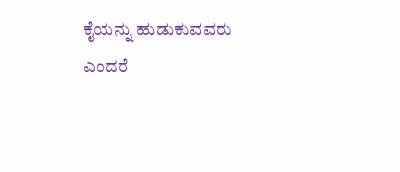ಕೈಯನ್ನು ಹುಡುಕುವವರು ಎಂದರೆ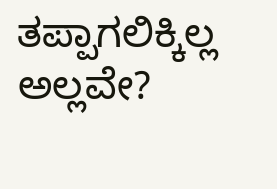ತಪ್ಪಾಗಲಿಕ್ಕಿಲ್ಲ ಅಲ್ಲವೇ?